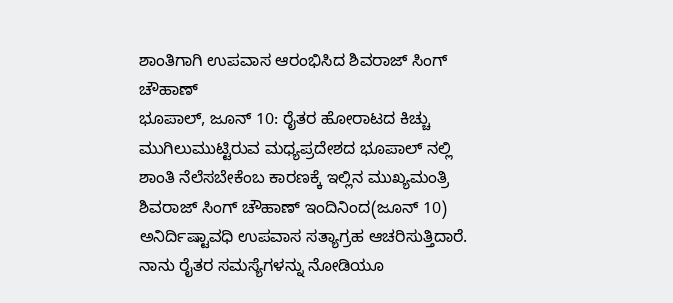ಶಾಂತಿಗಾಗಿ ಉಪವಾಸ ಆರಂಭಿಸಿದ ಶಿವರಾಜ್ ಸಿಂಗ್ ಚೌಹಾಣ್
ಭೂಪಾಲ್, ಜೂನ್ 10: ರೈತರ ಹೋರಾಟದ ಕಿಚ್ಚು ಮುಗಿಲುಮುಟ್ಟಿರುವ ಮಧ್ಯಪ್ರದೇಶದ ಭೂಪಾಲ್ ನಲ್ಲಿ ಶಾಂತಿ ನೆಲೆಸಬೇಕೆಂಬ ಕಾರಣಕ್ಕೆ ಇಲ್ಲಿನ ಮುಖ್ಯಮಂತ್ರಿ ಶಿವರಾಜ್ ಸಿಂಗ್ ಚೌಹಾಣ್ ಇಂದಿನಿಂದ(ಜೂನ್ 10) ಅನಿರ್ದಿಷ್ಟಾವಧಿ ಉಪವಾಸ ಸತ್ಯಾಗ್ರಹ ಆಚರಿಸುತ್ತಿದಾರೆ.
ನಾನು ರೈತರ ಸಮಸ್ಯೆಗಳನ್ನು ನೋಡಿಯೂ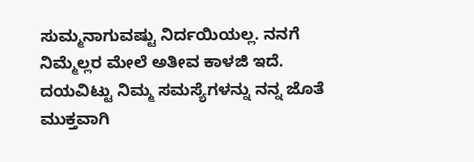ಸುಮ್ಮನಾಗುವಷ್ಟು ನಿರ್ದಯಿಯಲ್ಲ. ನನಗೆ ನಿಮ್ಮೆಲ್ಲರ ಮೇಲೆ ಅತೀವ ಕಾಳಜಿ ಇದೆ. ದಯವಿಟ್ಟು ನಿಮ್ಮ ಸಮಸ್ಯೆಗಳನ್ನು ನನ್ನ ಜೊತೆ ಮುಕ್ತವಾಗಿ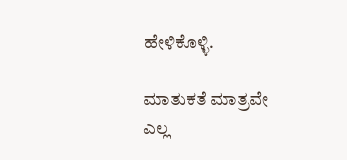ಹೇಳಿಕೊಳ್ಳಿ.

ಮಾತುಕತೆ ಮಾತ್ರವೇ ಎಲ್ಲ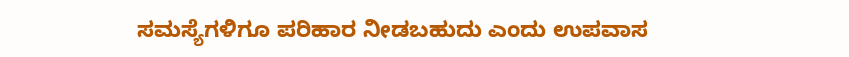ಸಮಸ್ಯೆಗಳಿಗೂ ಪರಿಹಾರ ನೀಡಬಹುದು ಎಂದು ಉಪವಾಸ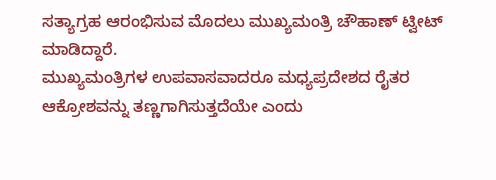ಸತ್ಯಾಗ್ರಹ ಆರಂಭಿಸುವ ಮೊದಲು ಮುಖ್ಯಮಂತ್ರಿ ಚೌಹಾಣ್ ಟ್ವೀಟ್ ಮಾಡಿದ್ದಾರೆ.
ಮುಖ್ಯಮಂತ್ರಿಗಳ ಉಪವಾಸವಾದರೂ ಮಧ್ಯಪ್ರದೇಶದ ರೈತರ ಆಕ್ರೋಶವನ್ನು ತಣ್ಣಗಾಗಿಸುತ್ತದೆಯೇ ಎಂದು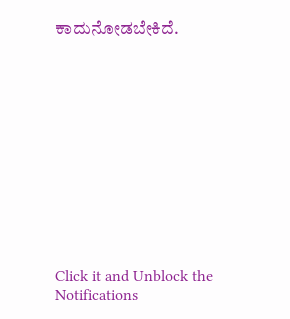ಕಾದುನೋಡಬೇಕಿದೆ.












Click it and Unblock the Notifications